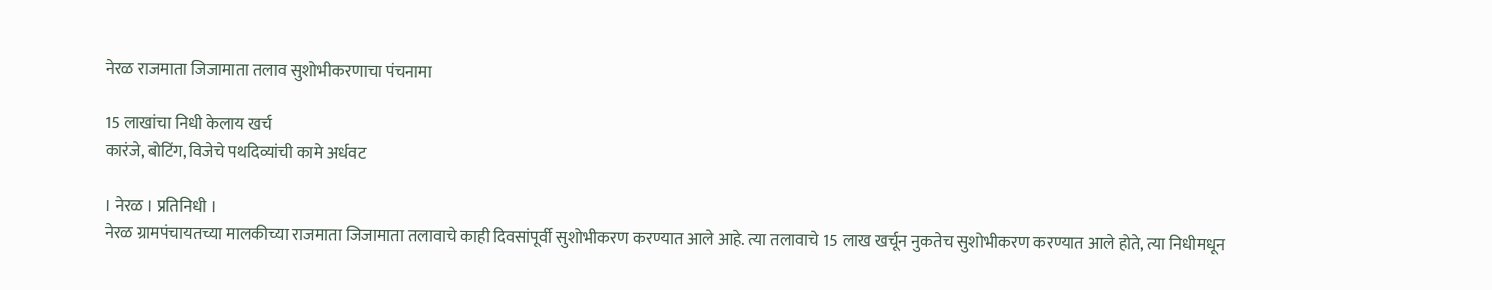नेरळ राजमाता जिजामाता तलाव सुशोभीकरणाचा पंचनामा

15 लाखांचा निधी केलाय खर्च
कारंजे, बोटिंग, विजेचे पथदिव्यांची कामे अर्धवट

। नेरळ । प्रतिनिधी ।
नेरळ ग्रामपंचायतच्या मालकीच्या राजमाता जिजामाता तलावाचे काही दिवसांपूर्वी सुशोभीकरण करण्यात आले आहे. त्या तलावाचे 15 लाख खर्चून नुकतेच सुशोभीकरण करण्यात आले होते, त्या निधीमधून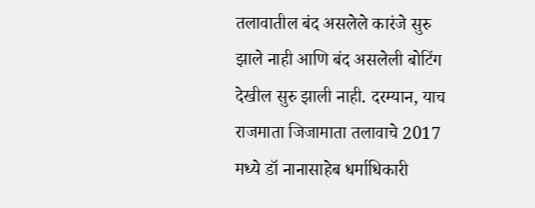तलावातील बंद असलेले कारंजे सुरु झाले नाही आणि बंद असलेली बोटिंग देखील सुरु झाली नाही. दरम्यान, याच राजमाता जिजामाता तलावाचे 2017 मध्ये डॉ नानासाहेब धर्माधिकारी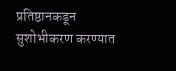प्रतिष्ठानकडून सुशोभीकरण करण्यात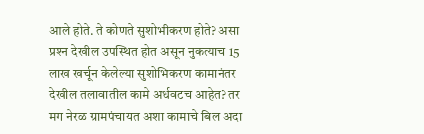आले होते. ते कोणते सुशोभीकरण होते? असा प्रश्‍न देखील उपस्थित होत असून नुकत्याच 15 लाख खर्चून केलेल्या सुशोभिकरण कामानंतर देखील तलावातील कामे अर्धवटच आहेत? तर मग नेरळ ग्रामपंचायत अशा कामाचे बिल अदा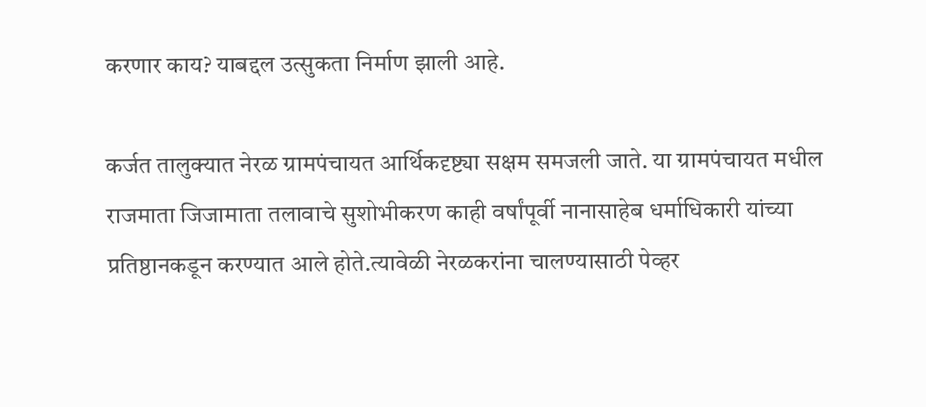करणार काय? याबद्दल उत्सुकता निर्माण झाली आहे.

कर्जत तालुक्यात नेरळ ग्रामपंचायत आर्थिकदृष्ट्या सक्षम समजली जाते. या ग्रामपंचायत मधील राजमाता जिजामाता तलावाचे सुशोभीकरण काही वर्षांपूर्वी नानासाहेब धर्माधिकारी यांच्या प्रतिष्ठानकडून करण्यात आले होते.त्यावेळी नेरळकरांना चालण्यासाठी पेव्हर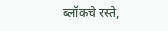ब्लॉकचे रस्ते,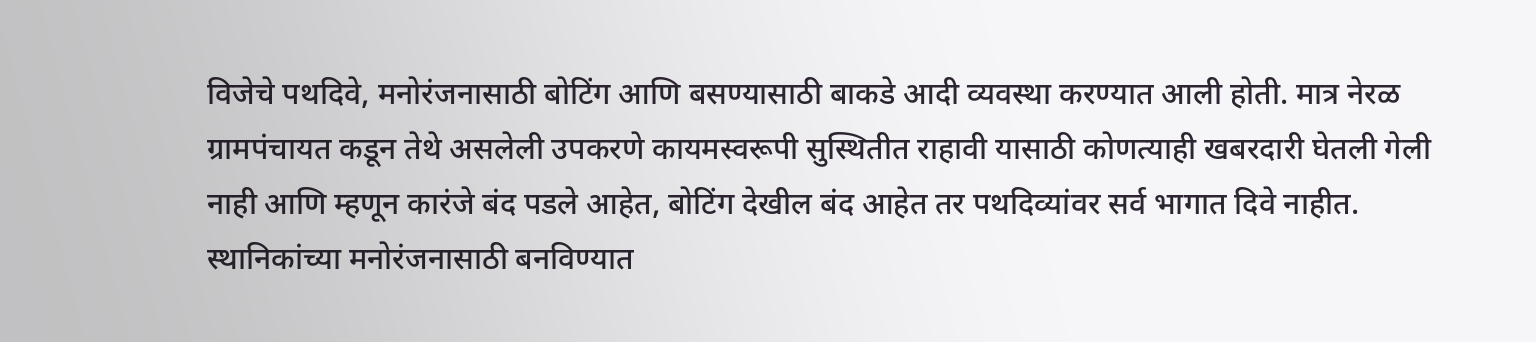विजेचे पथदिवे, मनोरंजनासाठी बोटिंग आणि बसण्यासाठी बाकडे आदी व्यवस्था करण्यात आली होती. मात्र नेरळ ग्रामपंचायत कडून तेथे असलेली उपकरणे कायमस्वरूपी सुस्थितीत राहावी यासाठी कोणत्याही खबरदारी घेतली गेली नाही आणि म्हणून कारंजे बंद पडले आहेत, बोटिंग देखील बंद आहेत तर पथदिव्यांवर सर्व भागात दिवे नाहीत. स्थानिकांच्या मनोरंजनासाठी बनविण्यात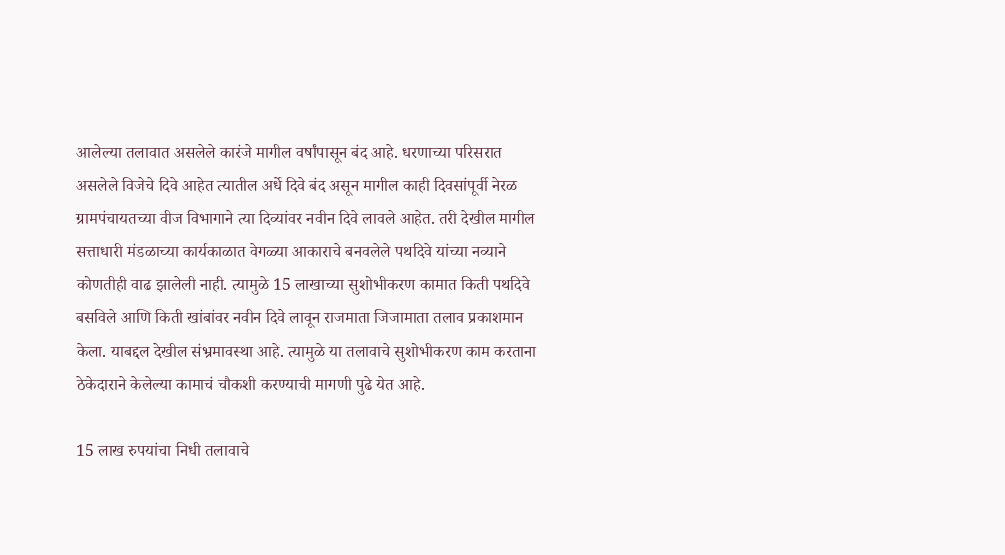आलेल्या तलावात असलेले कारंजे मागील वर्षांपासून बंद आहे. धरणाच्या परिसरात असलेले विजेचे दिवे आहेत त्यातील अर्धे दिवे बंद असून मागील काही दिवसांपूर्वी नेरळ ग्रामपंचायतच्या वीज विभागाने त्या दिव्यांवर नवीन दिवे लावले आहेत. तरी देखील मागील सत्ताधारी मंडळाच्या कार्यकाळात वेगळ्या आकाराचे बनवलेले पथदिवे यांच्या नव्याने कोणतीही वाढ झालेली नाही. त्यामुळे 15 लाखाच्या सुशोभीकरण कामात किती पथदिवे बसविले आणि किती खांबांवर नवीन दिवे लावून राजमाता जिजामाता तलाव प्रकाशमान केला. याबद्दल देखील संभ्रमावस्था आहे. त्यामुळे या तलावाचे सुशोभीकरण काम करताना ठेकेदाराने केलेल्या कामाचं चौकशी करण्याची मागणी पुढे येत आहे.

15 लाख रुपयांचा निधी तलावाचे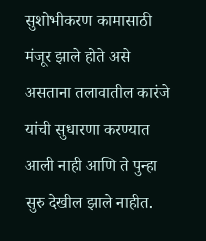सुशोभीकरण कामासाठी मंजूर झाले होते असे असताना तलावातील कारंजे यांची सुधारणा करण्यात आली नाही आणि ते पुन्हा सुरु देखील झाले नाहीत.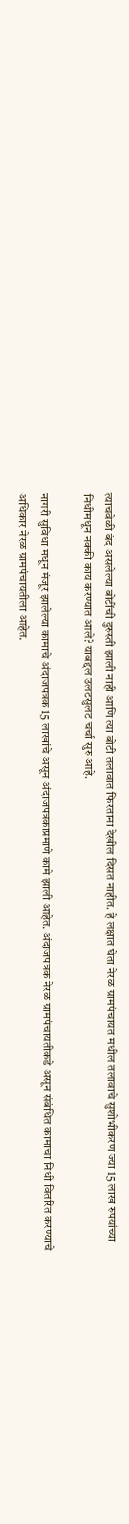त्याचवेळी बंद असलेल्या बोटींची दुरुस्ती झाली नाही आणि त्या बोटी तलावात फिरताना देखील दिसत नाहीत. हे लक्षात घेता नेरळ ग्रामपंचायत मधील तलावाचे सुशोभीकरण ज्या 15 लाख रुपयांच्या निधीमधून नक्की काय करण्यात आले? याबद्दल उलटसुलट चर्चा सुरु आहे.

नागरी सुविधा मधून मंजूर झालेल्या कामाचे अंदाजपत्रक 15 लाखांचे असून अंदाजपत्रकाप्रमाणे कामे झाली आहेत. अंदाजपत्रक नेरळ ग्रामपंचायतीकडे असून संबंधित कामाचा निधी वितरित करण्याचे अधिकार नेरळ ग्रामपंचायतीला आहेत.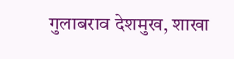गुलाबराव देशमुख, शाखा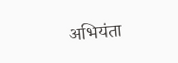अभियंता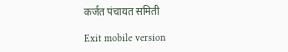कर्जत पंचायत समिती

Exit mobile version